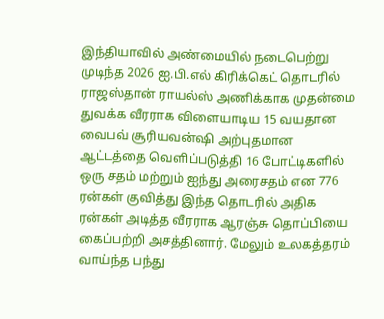இந்தியாவில் அண்மையில் நடைபெற்று முடிந்த 2026 ஐ.பி.எல் கிரிக்கெட் தொடரில் ராஜஸ்தான் ராயல்ஸ் அணிக்காக முதன்மை துவக்க வீரராக விளையாடிய 15 வயதான வைபவ் சூரியவன்ஷி அற்புதமான ஆட்டத்தை வெளிப்படுத்தி 16 போட்டிகளில் ஒரு சதம் மற்றும் ஐந்து அரைசதம் என 776 ரன்கள் குவித்து இந்த தொடரில் அதிக ரன்கள் அடித்த வீரராக ஆரஞ்சு தொப்பியை கைப்பற்றி அசத்தினார். மேலும் உலகத்தரம் வாய்ந்த பந்து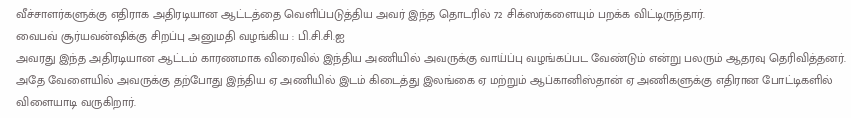வீச்சாளர்களுக்கு எதிராக அதிரடியான ஆட்டத்தை வெளிப்படுத்திய அவர் இந்த தொடரில் 72 சிக்ஸர்களையும் பறக்க விட்டிருந்தார்.
வைபவ் சூர்யவன்ஷிக்கு சிறப்பு அனுமதி வழங்கிய : பி.சி.சி.ஐ
அவரது இந்த அதிரடியான ஆட்டம் காரணமாக விரைவில் இந்திய அணியில் அவருக்கு வாய்ப்பு வழங்கப்பட வேண்டும் என்று பலரும் ஆதரவு தெரிவித்தனர். அதே வேளையில் அவருக்கு தற்போது இந்திய ஏ அணியில் இடம் கிடைத்து இலங்கை ஏ மற்றும் ஆப்கானிஸ்தான் ஏ அணிகளுக்கு எதிரான போட்டிகளில் விளையாடி வருகிறார்.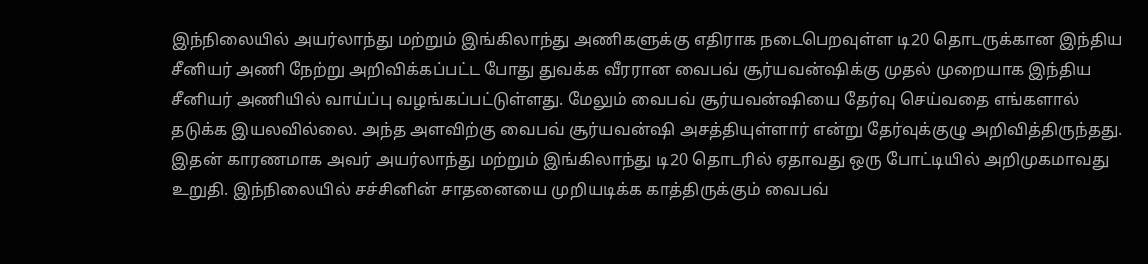இந்நிலையில் அயர்லாந்து மற்றும் இங்கிலாந்து அணிகளுக்கு எதிராக நடைபெறவுள்ள டி20 தொடருக்கான இந்திய சீனியர் அணி நேற்று அறிவிக்கப்பட்ட போது துவக்க வீரரான வைபவ் சூர்யவன்ஷிக்கு முதல் முறையாக இந்திய சீனியர் அணியில் வாய்ப்பு வழங்கப்பட்டுள்ளது. மேலும் வைபவ் சூர்யவன்ஷியை தேர்வு செய்வதை எங்களால் தடுக்க இயலவில்லை. அந்த அளவிற்கு வைபவ் சூர்யவன்ஷி அசத்தியுள்ளார் என்று தேர்வுக்குழு அறிவித்திருந்தது.
இதன் காரணமாக அவர் அயர்லாந்து மற்றும் இங்கிலாந்து டி20 தொடரில் ஏதாவது ஒரு போட்டியில் அறிமுகமாவது உறுதி. இந்நிலையில் சச்சினின் சாதனையை முறியடிக்க காத்திருக்கும் வைபவ்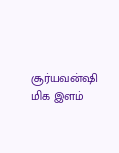சூர்யவன்ஷி மிக இளம்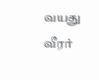வயது வீரர்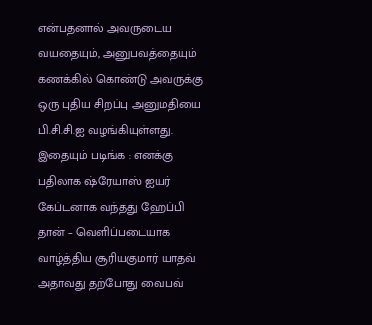என்பதனால் அவருடைய வயதையும், அனுபவத்தையும் கணக்கில் கொண்டு அவருக்கு ஒரு புதிய சிறப்பு அனுமதியை பி.சி.சி.ஐ வழங்கியுள்ளது.
இதையும் படிங்க : எனக்கு பதிலாக ஷ்ரேயாஸ் ஐயர் கேப்டனாக வந்தது ஹேப்பி தான் – வெளிப்படையாக வாழ்த்திய சூரியகுமார் யாதவ்
அதாவது தற்போது வைபவ்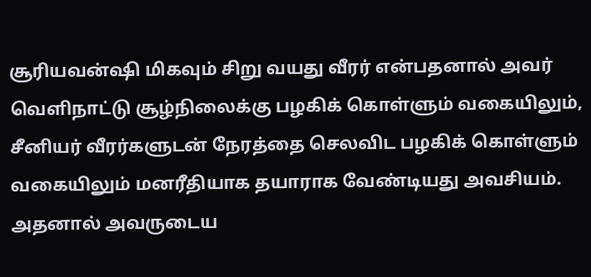சூரியவன்ஷி மிகவும் சிறு வயது வீரர் என்பதனால் அவர் வெளிநாட்டு சூழ்நிலைக்கு பழகிக் கொள்ளும் வகையிலும், சீனியர் வீரர்களுடன் நேரத்தை செலவிட பழகிக் கொள்ளும் வகையிலும் மனரீதியாக தயாராக வேண்டியது அவசியம். அதனால் அவருடைய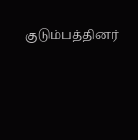குடும்பத்தினர்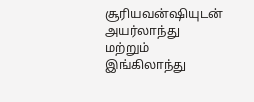சூரியவன்ஷியுடன் அயர்லாந்து மற்றும் இங்கிலாந்து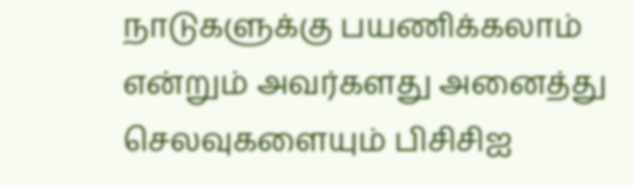நாடுகளுக்கு பயணிக்கலாம் என்றும் அவர்களது அனைத்து செலவுகளையும் பிசிசிஐ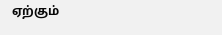ஏற்கும்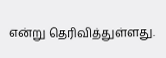என்று தெரிவித்துள்ளது.